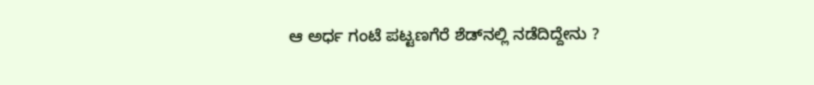ಆ ಅರ್ಧ ಗಂಟೆ ಪಟ್ಟಣಗೆರೆ ಶೆಡ್‌ನಲ್ಲಿ ನಡೆದಿದ್ದೇನು ?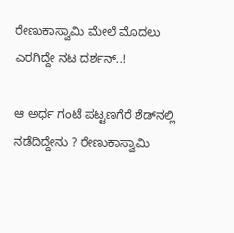ರೇಣುಕಾಸ್ವಾಮಿ ಮೇಲೆ ಮೊದಲು ಎರಗಿದ್ದೇ ನಟ ದರ್ಶನ್..!

ಆ ಅರ್ಧ ಗಂಟೆ ಪಟ್ಟಣಗೆರೆ ಶೆಡ್‌ನಲ್ಲಿ ನಡೆದಿದ್ದೇನು ? ರೇಣುಕಾಸ್ವಾಮಿ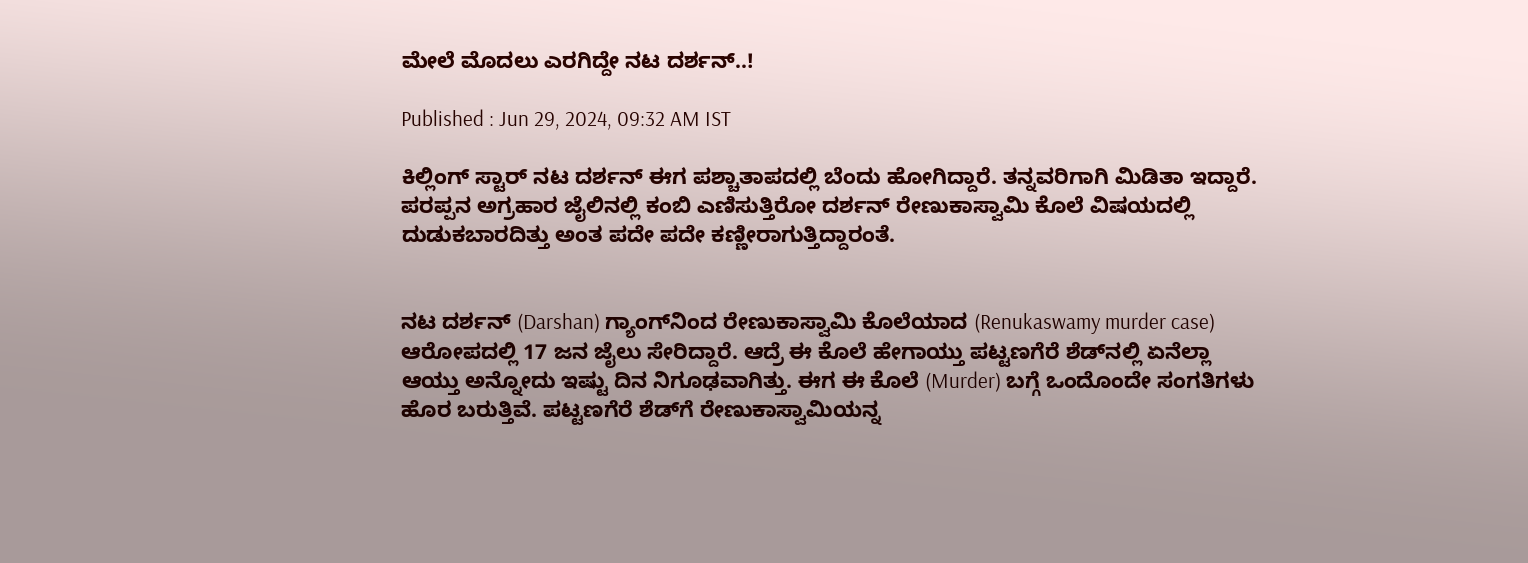ಮೇಲೆ ಮೊದಲು ಎರಗಿದ್ದೇ ನಟ ದರ್ಶನ್..!

Published : Jun 29, 2024, 09:32 AM IST

ಕಿಲ್ಲಿಂಗ್ ಸ್ಟಾರ್ ನಟ ದರ್ಶನ್ ಈಗ ಪಶ್ಚಾತಾಪದಲ್ಲಿ ಬೆಂದು ಹೋಗಿದ್ದಾರೆ. ತನ್ನವರಿಗಾಗಿ ಮಿಡಿತಾ ಇದ್ದಾರೆ. ಪರಪ್ಪನ ಅಗ್ರಹಾರ ಜೈಲಿನಲ್ಲಿ ಕಂಬಿ ಎಣಿಸುತ್ತಿರೋ ದರ್ಶನ್ ರೇಣುಕಾಸ್ವಾಮಿ ಕೊಲೆ ವಿಷಯದಲ್ಲಿ ದುಡುಕಬಾರದಿತ್ತು ಅಂತ ಪದೇ ಪದೇ ಕಣ್ಣೀರಾಗುತ್ತಿದ್ದಾರಂತೆ.


ನಟ ದರ್ಶನ್ (Darshan) ಗ್ಯಾಂಗ್‌ನಿಂದ ರೇಣುಕಾಸ್ವಾಮಿ ಕೊಲೆಯಾದ (Renukaswamy murder case) ಆರೋಪದಲ್ಲಿ 17 ಜನ ಜೈಲು ಸೇರಿದ್ದಾರೆ. ಆದ್ರೆ ಈ ಕೊಲೆ ಹೇಗಾಯ್ತು ಪಟ್ಟಣಗೆರೆ ಶೆಡ್‌ನಲ್ಲಿ ಏನೆಲ್ಲಾ ಆಯ್ತು ಅನ್ನೋದು ಇಷ್ಟು ದಿನ ನಿಗೂಢವಾಗಿತ್ತು. ಈಗ ಈ ಕೊಲೆ (Murder) ಬಗ್ಗೆ ಒಂದೊಂದೇ ಸಂಗತಿಗಳು ಹೊರ ಬರುತ್ತಿವೆ. ಪಟ್ಟಣಗೆರೆ ಶೆಡ್‌ಗೆ ರೇಣುಕಾಸ್ವಾಮಿಯನ್ನ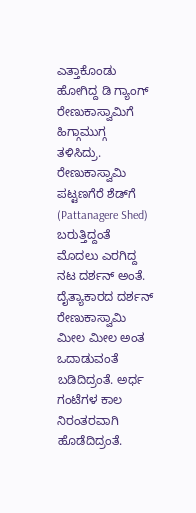ಎತ್ತಾಕೊಂಡು ಹೋಗಿದ್ದ ಡಿ ಗ್ಯಾಂಗ್ ರೇಣುಕಾಸ್ವಾಮಿಗೆ ಹಿಗ್ಗಾಮುಗ್ಗ ತಳಿಸಿದ್ರು. ರೇಣುಕಾಸ್ವಾಮಿ ಪಟ್ಟಣಗೆರೆ ಶೆಡ್‌ಗೆ (Pattanagere Shed) ಬರುತ್ತಿದ್ದಂತೆ ಮೊದಲು ಎರಗಿದ್ದ ನಟ ದರ್ಶನ್ ಅಂತೆ. ದೈತ್ಯಾಕಾರದ ದರ್ಶನ್ ರೇಣುಕಾಸ್ವಾಮಿ ಮೀಲ ಮೀಲ ಅಂತ ಒದಾಡುವಂತೆ ಬಡಿದಿದ್ರಂತೆ. ಅರ್ಧ ಗಂಟೆಗಳ ಕಾಲ ನಿರಂತರವಾಗಿ ಹೊಡೆದಿದ್ರಂತೆ.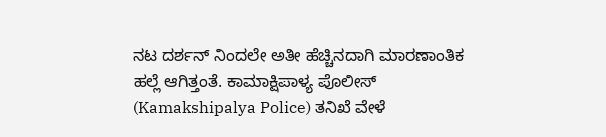ನಟ ದರ್ಶನ್ ನಿಂದಲೇ ಅತೀ ಹೆಚ್ಚಿನದಾಗಿ ಮಾರಣಾಂತಿಕ ಹಲ್ಲೆ ಆಗಿತ್ತಂತೆ. ಕಾಮಾಕ್ಷಿಪಾಳ್ಯ ಪೊಲೀಸ್ (Kamakshipalya Police) ತನಿಖೆ ವೇಳೆ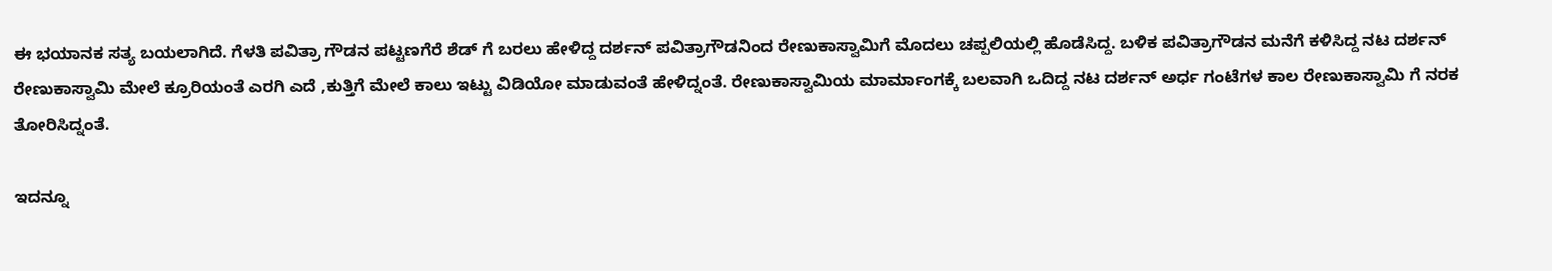ಈ ಭಯಾನಕ ಸತ್ಯ ಬಯಲಾಗಿದೆ. ಗೆಳತಿ ಪವಿತ್ರಾ ಗೌಡನ ಪಟ್ಟಣಗೆರೆ ಶೆಡ್ ಗೆ ಬರಲು ಹೇಳಿದ್ದ ದರ್ಶನ್ ಪವಿತ್ರಾಗೌಡನಿಂದ ರೇಣುಕಾಸ್ವಾಮಿಗೆ ಮೊದಲು ಚಪ್ಪಲಿಯಲ್ಲಿ ಹೊಡೆಸಿದ್ದ. ಬಳಿಕ ಪವಿತ್ರಾಗೌಡನ ಮನೆಗೆ ಕಳಿಸಿದ್ದ ನಟ ದರ್ಶನ್ ರೇಣುಕಾಸ್ವಾಮಿ ಮೇಲೆ ಕ್ರೂರಿಯಂತೆ ಎರಗಿ ಎದೆ ,ಕುತ್ತಿಗೆ ಮೇಲೆ ಕಾಲು ಇಟ್ಟು ವಿಡಿಯೋ ಮಾಡುವಂತೆ ಹೇಳಿದ್ನಂತೆ. ರೇಣುಕಾಸ್ವಾಮಿಯ ಮಾರ್ಮಾಂಗಕ್ಕೆ ಬಲವಾಗಿ ಒದಿದ್ದ ನಟ ದರ್ಶನ್ ಅರ್ಧ ಗಂಟೆಗಳ ಕಾಲ ರೇಣುಕಾಸ್ವಾಮಿ ಗೆ ನರಕ ತೋರಿಸಿದ್ನಂತೆ.

ಇದನ್ನೂ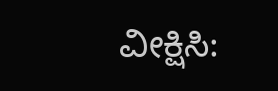ವೀಕ್ಷಿಸಿ: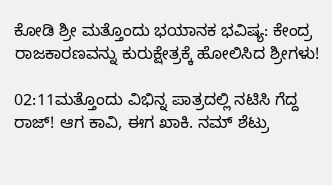ಕೋಡಿ ಶ್ರೀ ಮತ್ತೊಂದು ಭಯಾನಕ ಭವಿಷ್ಯ: ಕೇಂದ್ರ ರಾಜಕಾರಣವನ್ನು ಕುರುಕ್ಷೇತ್ರಕ್ಕೆ ಹೋಲಿಸಿದ ಶ್ರೀಗಳು!

02:11ಮತ್ತೊಂದು ವಿಭಿನ್ನ ಪಾತ್ರದಲ್ಲಿ ನಟಿಸಿ ಗೆದ್ದ ರಾಜ್! ಆಗ ಕಾವಿ, ಈಗ ಖಾಕಿ. ನಮ್ ಶೆಟ್ರು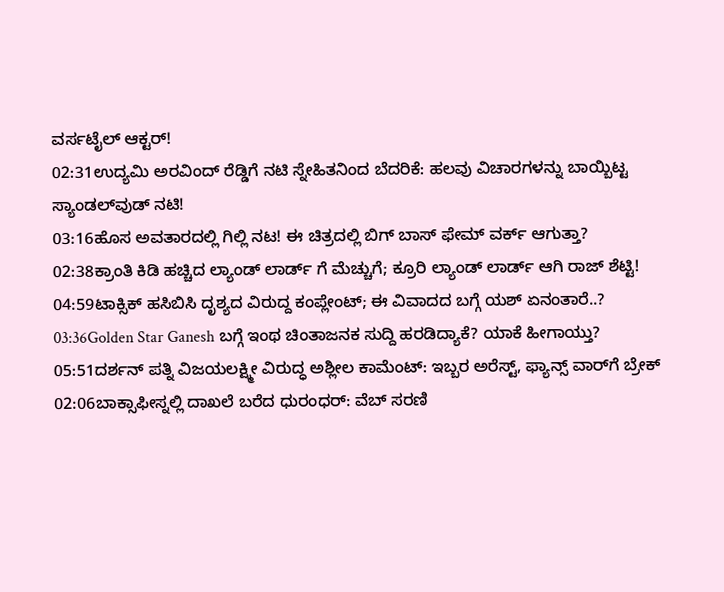ವರ್ಸಟೈಲ್ ಆಕ್ಟರ್!
02:31ಉದ್ಯಮಿ ಅರವಿಂದ್ ರೆಡ್ಡಿಗೆ ನಟಿ ಸ್ನೇಹಿತನಿಂದ ಬೆದರಿಕೆ: ಹಲವು ವಿಚಾರಗಳನ್ನು ಬಾಯ್ಬಿಟ್ಟ ಸ್ಯಾಂಡಲ್‌ವುಡ್ ನಟಿ!
03:16ಹೊಸ ಅವತಾರದಲ್ಲಿ ಗಿಲ್ಲಿ ನಟ! ಈ ಚಿತ್ರದಲ್ಲಿ ಬಿಗ್ ಬಾಸ್ ಫೇಮ್ ವರ್ಕ್ ಆಗುತ್ತಾ?
02:38ಕ್ರಾಂತಿ ಕಿಡಿ ಹಚ್ಚಿದ ಲ್ಯಾಂಡ್ ಲಾರ್ಡ್ ಗೆ ಮೆಚ್ಚುಗೆ; ಕ್ರೂರಿ ಲ್ಯಾಂಡ್ ಲಾರ್ಡ್ ಆಗಿ ರಾಜ್ ಶೆಟ್ಟಿ!
04:59ಟಾಕ್ಸಿಕ್ ಹಸಿಬಿಸಿ ದೃಶ್ಯದ ವಿರುದ್ದ ಕಂಪ್ಲೇಂಟ್; ಈ ವಿವಾದದ ಬಗ್ಗೆ ಯಶ್ ಏನಂತಾರೆ..?
03:36Golden Star Ganesh ಬಗ್ಗೆ ಇಂಥ ಚಿಂತಾಜನಕ ಸುದ್ದಿ ಹರಡಿದ್ಯಾಕೆ? ಯಾಕೆ ಹೀಗಾಯ್ತು?
05:51ದರ್ಶನ್ ಪತ್ನಿ ವಿಜಯಲಕ್ಷ್ಮೀ ವಿರುದ್ಧ ಅಶ್ಲೀಲ ಕಾಮೆಂಟ್: ಇಬ್ಬರ ಅರೆಸ್ಟ್, ಫ್ಯಾನ್ಸ್ ವಾರ್‌ಗೆ ಬ್ರೇಕ್
02:06ಬಾಕ್ಸಾಫೀಸ್ನಲ್ಲಿ ದಾಖಲೆ ಬರೆದ ಧುರಂಧರ್: ವೆಬ್ ಸರಣಿ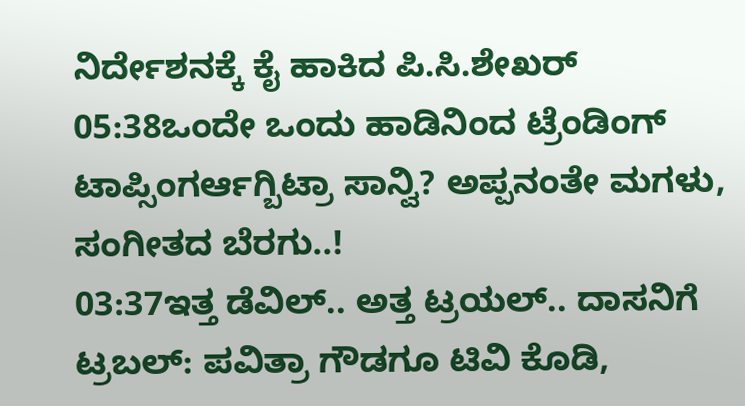ನಿರ್ದೇಶನಕ್ಕೆ ಕೈ ಹಾಕಿದ ಪಿ.ಸಿ.ಶೇಖರ್
05:38ಒಂದೇ ಒಂದು ಹಾಡಿನಿಂದ ಟ್ರೆಂಡಿಂಗ್ ಟಾಪ್ಸಿಂಗರ್ಆಗ್ಬಿಟ್ರಾ ಸಾನ್ವಿ? ಅಪ್ಪನಂತೇ ಮಗಳು, ಸಂಗೀತದ ಬೆರಗು..!
03:37ಇತ್ತ ಡೆವಿಲ್.. ಅತ್ತ ಟ್ರಯಲ್.. ದಾಸನಿಗೆ ಟ್ರಬಲ್: ಪವಿತ್ರಾ ಗೌಡಗೂ ಟಿವಿ ಕೊಡಿ,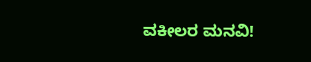ವಕೀಲರ ಮನವಿ!